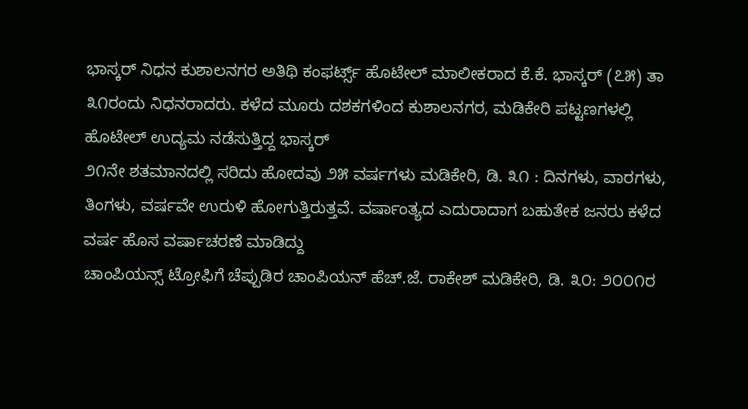ಭಾಸ್ಕರ್ ನಿಧನ ಕುಶಾಲನಗರ ಅತಿಥಿ ಕಂಫರ್ಟ್ಸ್ ಹೊಟೇಲ್ ಮಾಲೀಕರಾದ ಕೆ.ಕೆ. ಭಾಸ್ಕರ್ (೭೫) ತಾ ೩೧ರಂದು ನಿಧನರಾದರು. ಕಳೆದ ಮೂರು ದಶಕಗಳಿಂದ ಕುಶಾಲನಗರ, ಮಡಿಕೇರಿ ಪಟ್ಟಣಗಳಲ್ಲಿ ಹೊಟೇಲ್ ಉದ್ಯಮ ನಡೆಸುತ್ತಿದ್ದ ಭಾಸ್ಕರ್
೨೧ನೇ ಶತಮಾನದಲ್ಲಿ ಸರಿದು ಹೋದವು ೨೫ ವರ್ಷಗಳು ಮಡಿಕೇರಿ, ಡಿ. ೩೧ : ದಿನಗಳು, ವಾರಗಳು, ತಿಂಗಳು, ವರ್ಷವೇ ಉರುಳಿ ಹೋಗುತ್ತಿರುತ್ತವೆ. ವರ್ಷಾಂತ್ಯದ ಎದುರಾದಾಗ ಬಹುತೇಕ ಜನರು ಕಳೆದ ವರ್ಷ ಹೊಸ ವರ್ಷಾಚರಣೆ ಮಾಡಿದ್ದು
ಚಾಂಪಿಯನ್ಸ್ ಟ್ರೋಫಿಗೆ ಚೆಪ್ಪುಡಿರ ಚಾಂಪಿಯನ್ ಹೆಚ್.ಜೆ. ರಾಕೇಶ್ ಮಡಿಕೇರಿ, ಡಿ. ೩೦: ೨೦೦೧ರ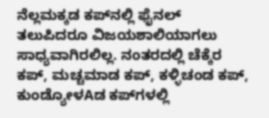ನೆಲ್ಲಮಕ್ಕಡ ಕಪ್‌ನಲ್ಲಿ ಫೈನಲ್ ತಲುಪಿದರೂ ವಿಜಯಶಾಲಿಯಾಗಲು ಸಾಧ್ಯವಾಗಿರಲಿಲ್ಲ. ನಂತರದಲ್ಲಿ ಚೆಕ್ಕೆರ ಕಪ್, ಮಚ್ಚಮಾಡ ಕಪ್, ಕಳ್ಳಿಚಂಡ ಕಪ್, ಕುಂಡ್ಯೋಳAಡ ಕಪ್‌ಗಳಲ್ಲಿ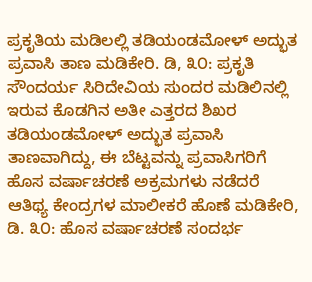ಪ್ರಕೃತಿಯ ಮಡಿಲಲ್ಲಿ ತಡಿಯಂಡಮೋಳ್ ಅದ್ಭುತ ಪ್ರವಾಸಿ ತಾಣ ಮಡಿಕೇರಿ. ಡಿ, ೩೦: ಪ್ರಕೃತಿ ಸೌಂದರ್ಯ ಸಿರಿದೇವಿಯ ಸುಂದರ ಮಡಿಲಿನಲ್ಲಿ ಇರುವ ಕೊಡಗಿನ ಅತೀ ಎತ್ತರದ ಶಿಖರ ತಡಿಯಂಡಮೋಳ್ ಅದ್ಭುತ ಪ್ರವಾಸಿ ತಾಣವಾಗಿದ್ದು, ಈ ಬೆಟ್ಟವನ್ನು ಪ್ರವಾಸಿಗರಿಗೆ
ಹೊಸ ವರ್ಷಾಚರಣೆ ಅಕ್ರಮಗಳು ನಡೆದರೆ ಆತಿಥ್ಯ ಕೇಂದ್ರಗಳ ಮಾಲೀಕರೆ ಹೊಣೆ ಮಡಿಕೇರಿ, ಡಿ. ೩೦: ಹೊಸ ವರ್ಷಾಚರಣೆ ಸಂದರ್ಭ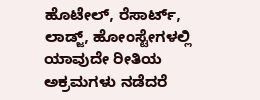ಹೊಟೇಲ್, ರೆಸಾರ್ಟ್, ಲಾಡ್ಜ್, ಹೋಂಸ್ಟೇಗಳಲ್ಲಿ ಯಾವುದೇ ರೀತಿಯ ಅಕ್ರಮಗಳು ನಡೆದರೆ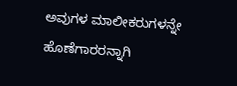ಅವುಗಳ ಮಾಲೀಕರುಗಳನ್ನೇ ಹೊಣೆಗಾರರನ್ನಾಗಿ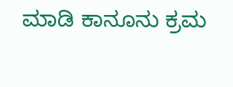ಮಾಡಿ ಕಾನೂನು ಕ್ರಮ